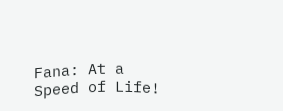Fana: At a Speed of Life!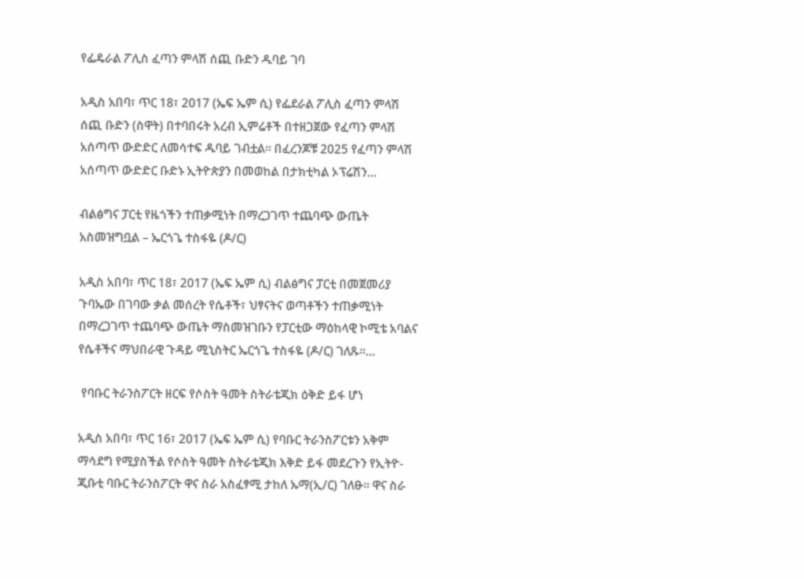የፌዴራል ፖሊስ ፈጣን ምላሽ ሰጪ ቡድን ዱባይ ገባ

አዲስ አበባ፣ ጥር 18፣ 2017 (ኤፍ ኤም ሲ) የፌደራል ፖሊስ ፈጣን ምላሽ ሰጪ ቡድን (ስዋት) በተባበሩት አረብ ኢምሬቶች በተዘጋጀው የፈጣን ምላሽ አሰጣጥ ውድድር ለመሳተፍ ዱባይ ገብቷል፡፡ በፈረንጆቹ 2025 የፈጣን ምላሽ አሰጣጥ ውድድር ቡድኑ ኢትዮጵያን በመወከል በታክቲካል ኦፕሬሽን…

ብልፅግና ፓርቲ የዜጎችን ተጠቃሚነት በማረጋገጥ ተጨባጭ ውጤት አስመዝግቧል – ኤርጎጌ ተስፋዬ (ዶ/ር)

አዲስ አበባ፣ ጥር 18፣ 2017 (ኤፍ ኤም ሲ) ብልፅግና ፓርቲ በመጀመሪያ ጉባኤው በገባው ቃል መሰረት የሴቶች፣ ህፃናትና ወጣቶችን ተጠቃሚነት በማረጋገጥ ተጨባጭ ውጤት ማስመዝገቡን የፓርቲው ማዕከላዊ ኮሚቴ አባልና የሴቶችና ማህበራዊ ጉዳይ ሚኒስትር ኤርጎጌ ተስፋዬ (ዶ/ር) ገለጹ፡፡…

 የባቡር ትራንስፖርት ዘርፍ የሶስት ዓመት ስትራቴጂክ ዕቅድ ይፋ ሆነ

አዲስ አበባ፣ ጥር 16፣ 2017 (ኤፍ ኤም ሲ) የባቡር ትራንስፖርቱን አቅም ማሳደግ የሚያስችል የሶስት ዓመት ስትራቴጂክ እቅድ ይፋ መደረጉን የኢትዮ-ጂቡቲ ባቡር ትራንስፖርት ዋና ስራ አስፈፃሚ ታከለ ኡማ(ኢ/ር) ገለፁ፡፡ ዋና ስራ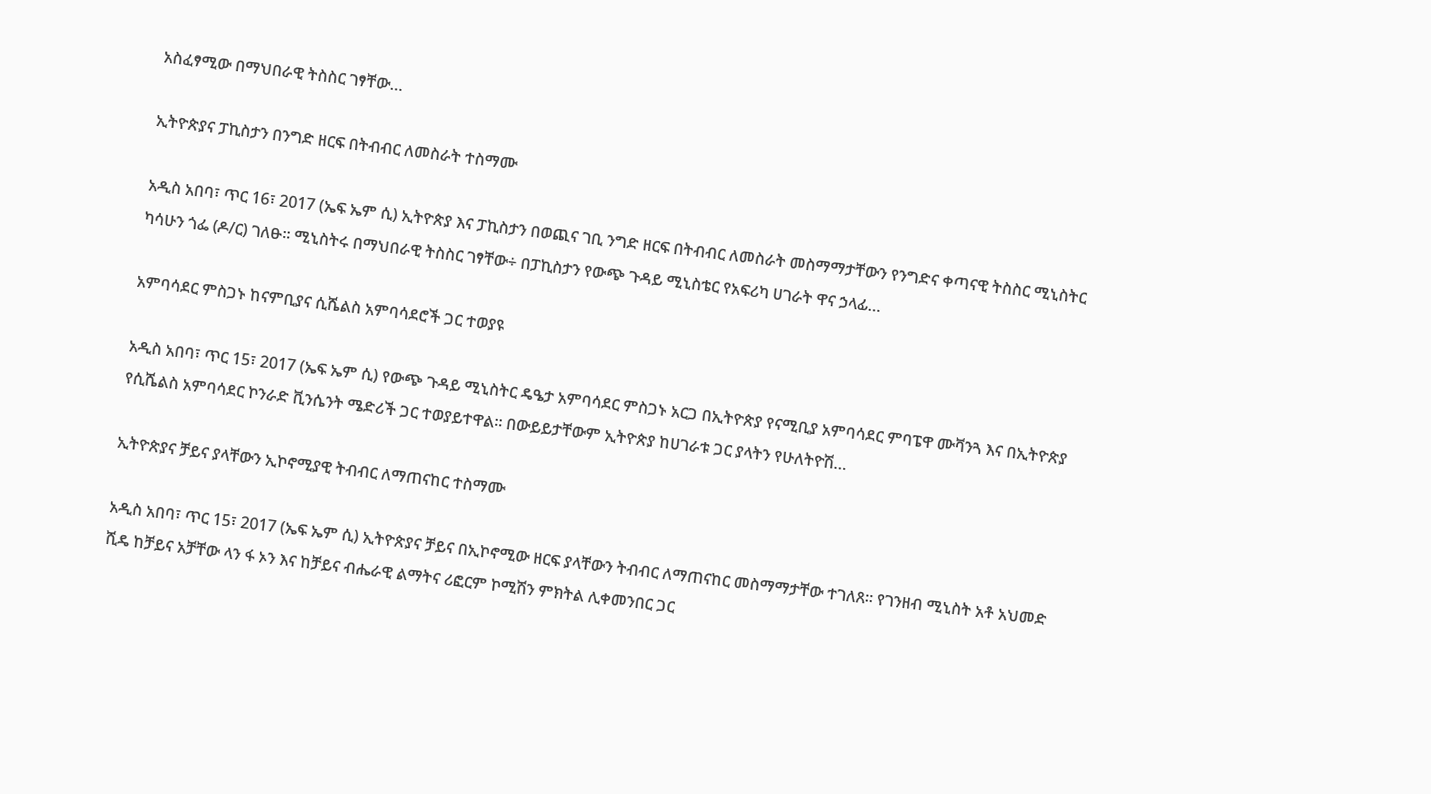አስፈፃሚው በማህበራዊ ትስስር ገፃቸው…

ኢትዮጵያና ፓኪስታን በንግድ ዘርፍ በትብብር ለመስራት ተስማሙ

አዲስ አበባ፣ ጥር 16፣ 2017 (ኤፍ ኤም ሲ) ኢትዮጵያ እና ፓኪስታን በወጪና ገቢ ንግድ ዘርፍ በትብብር ለመስራት መስማማታቸውን የንግድና ቀጣናዊ ትስስር ሚኒስትር ካሳሁን ጎፌ (ዶ/ር) ገለፁ፡፡ ሚኒስትሩ በማህበራዊ ትስስር ገፃቸው÷ በፓኪስታን የውጭ ጉዳይ ሚኒስቴር የአፍሪካ ሀገራት ዋና ኃላፊ…

አምባሳደር ምስጋኑ ከናምቢያና ሲሼልስ አምባሳደሮች ጋር ተወያዩ

አዲስ አበባ፣ ጥር 15፣ 2017 (ኤፍ ኤም ሲ) የውጭ ጉዳይ ሚኒስትር ዴዔታ አምባሳደር ምስጋኑ አርጋ በኢትዮጵያ የናሚቢያ አምባሳደር ምባፔዋ ሙቫንጓ እና በኢትዮጵያ የሲሼልስ አምባሳደር ኮንራድ ቪንሴንት ሜድሪች ጋር ተወያይተዋል፡፡ በውይይታቸውም ኢትዮጵያ ከሀገራቱ ጋር ያላትን የሁለትዮሽ…

ኢትዮጵያና ቻይና ያላቸውን ኢኮኖሚያዊ ትብብር ለማጠናከር ተስማሙ

አዲስ አበባ፣ ጥር 15፣ 2017 (ኤፍ ኤም ሲ) ኢትዮጵያና ቻይና በኢኮኖሚው ዘርፍ ያላቸውን ትብብር ለማጠናከር መስማማታቸው ተገለጸ፡፡ የገንዘብ ሚኒስት አቶ አህመድ ሺዴ ከቻይና አቻቸው ላን ፋ ኦን እና ከቻይና ብሔራዊ ልማትና ሪፎርም ኮሚሽን ምክትል ሊቀመንበር ጋር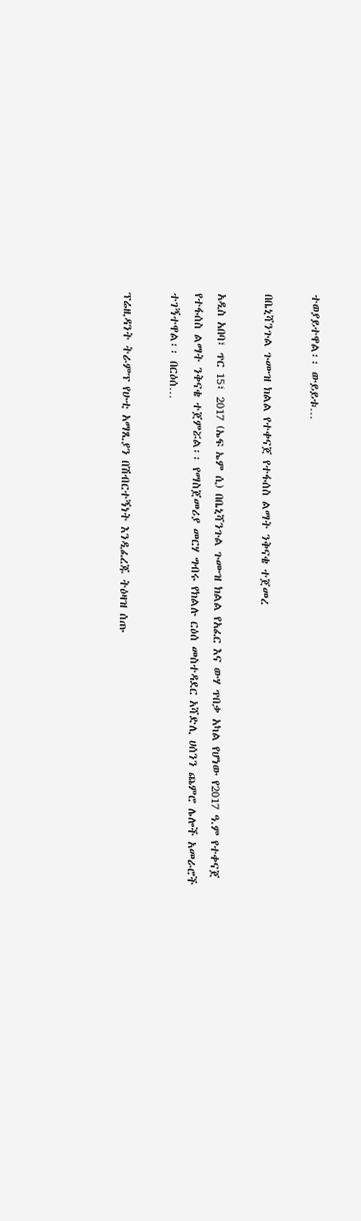ተወያይተዋል፡፡ ውይይቱ…

በቤኒሻንጉል ጉሙዝ ክልል የተቀናጀ የተፋሰስ ልማት ንቅናቄ ተጀመረ

አዲስ አበባ፣ ጥር 15፣ 2017 (ኤፍ ኤም ሲ) በቤኒሻንጉል ጉሙዝ ክልል የአፈር እና ውሃ ጥበቃ አካል የሆነው የ2017 ዓ.ም የተቀናጀ የተፋሰስ ልማት ንቅናቄ ተጀምሯል፡፡ የማስጀመሪያ መርሃ ግብሩ የክልሉ ርዕሰ መስተዳደር አሻድሊ ሀሰንን ጨምሮ ሌሎች አመራሮች ተገኝተዋል፡፡ በርዕሰ…

ፕሬዚዳንት ትራምፕ የሁቲ አማጺያን በሽብርተኝነት እንዲፈረጁ ትዕዛዝ ሰጡ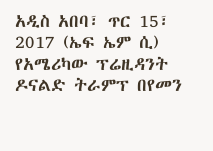አዲስ አበባ፣ ጥር 15፣ 2017 (ኤፍ ኤም ሲ) የአሜሪካው ፕሬዚዳንት ዶናልድ ትራምፕ በየመን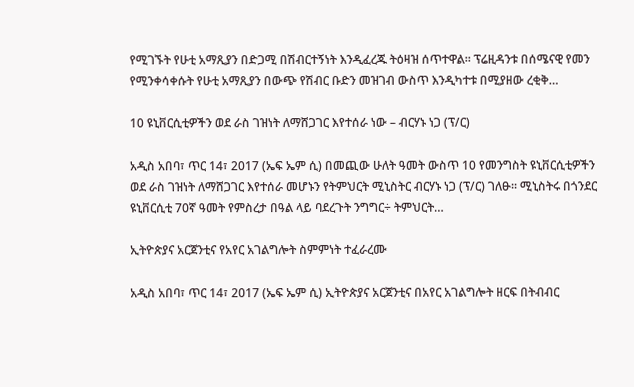የሚገኙት የሁቲ አማጺያን በድጋሚ በሽብርተኝነት እንዲፈረጁ ትዕዛዝ ሰጥተዋል፡፡ ፕሬዚዳንቱ በሰሜናዊ የመን የሚንቀሳቀሱት የሁቲ አማጺያን በውጭ የሽብር ቡድን መዝገብ ውስጥ እንዲካተቱ በሚያዘው ረቂቅ…

10 ዩኒቨርሲቲዎችን ወደ ራስ ገዝነት ለማሸጋገር እየተሰራ ነው – ብርሃኑ ነጋ (ፕ/ር)

አዲስ አበባ፣ ጥር 14፣ 2017 (ኤፍ ኤም ሲ) በመጪው ሁለት ዓመት ውስጥ 10 የመንግስት ዩኒቨርሲቲዎችን ወደ ራስ ገዝነት ለማሸጋገር እየተሰራ መሆኑን የትምህርት ሚኒስትር ብርሃኑ ነጋ (ፕ/ር) ገለፁ፡፡ ሚኒስትሩ በጎንደር ዩኒቨርሲቲ 70ኛ ዓመት የምስረታ በዓል ላይ ባደረጉት ንግግር÷ ትምህርት…

ኢትዮጵያና አርጀንቲና የአየር አገልግሎት ስምምነት ተፈራረሙ

አዲስ አበባ፣ ጥር 14፣ 2017 (ኤፍ ኤም ሲ) ኢትዮጵያና አርጀንቲና በአየር አገልግሎት ዘርፍ በትብብር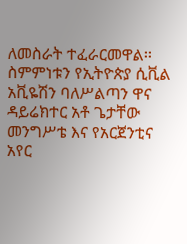ለመስራት ተፈራርመዋል፡፡ ስምምነቱን የኢትዮጵያ ሲቪል አቪዬሽን ባለሥልጣን ዋና ዳይሬክተር አቶ ጌታቸው መንግሥቴ እና የአርጀንቲና አየር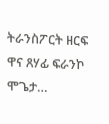ትራንስፖርት ዘርፍ ዋና ጸሃፊ ፍራንኮ ሞጌታ…